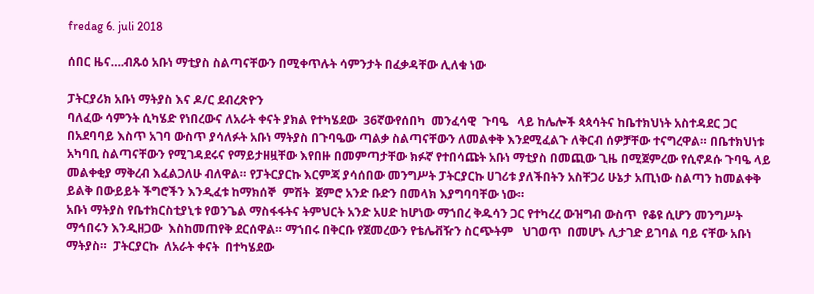fredag 6. juli 2018

ሰበር ዜና….ብጹዕ አቡነ ማቲያስ ስልጣናቸውን በሚቀጥሉት ሳምንታት በፈቃዳቸው ሊለቁ ነው

ፓትርያሪክ አቡነ ማትያስ እና ዶ/ር ደብረጽዮን
ባለፈው ሳምንት ሲካሄድ የነበረውና ለአራት ቀናት ያክል የተካሄደው  36ኛውየሰበካ  መንፈሳዊ  ጉባዔ   ላይ ከሌሎች ጳጳሳትና ከቤተክህነት አስተዳደር ጋር በአደባባይ እስጥ አገባ ውስጥ ያሳለፉት አቡነ ማትያስ በጉባዔው ጣልቃ ስልጣናቸውን ለመልቀቅ እንደሚፈልጉ ለቅርብ ሰዎቻቸው ተናግረዋል። በቤተክህነቱ አካባቢ ስልጣናቸውን የሚገዳደሩና የማይታዘዟቸው እየበዙ በመምጣታቸው ክፉኛ የተበሳጩት አቡነ ማቲያስ በመጪው ጊዜ በሚጀምረው የሲኖዶሱ ጉባዔ ላይ መልቀቂያ ማቅረብ እፈልጋለሁ ብለዋል። የፓትርያርኩ እርምጃ ያሳሰበው መንግሥት ፓትርያርኩ ሀገሪቱ ያለችበትን አስቸጋሪ ሁኔታ አጢነው ስልጣን ከመልቀቅ ይልቅ በውይይት ችግሮችን እንዲፈቱ ከማክሰኞ  ምሽት  ጀምሮ አንድ ቡድን በመላክ እያግባባቸው ነው።
አቡነ ማትያስ የቤተክርስቲያኒቱ የወንጌል ማስፋፋትና ትምህርት አንድ አሀድ ከሆነው ማኀበረ ቅዱሳን ጋር የተካረረ ውዝግብ ውስጥ  የቆዩ ሲሆን መንግሥት ማኅበሩን እንዲዘጋው  እስከመጠየቅ ደርሰዋል። ማኀበሩ በቅርቡ የጀመረውን የቴሌቭዥን ስርጭትም   ህገወጥ  በመሆኑ ሊታገድ ይገባል ባይ ናቸው አቡነ ማትያስ።  ፓትርያርኩ  ለአራት ቀናት  በተካሄደው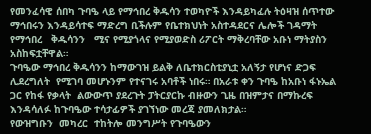የመንፈሳዊ ሰበካ ጉባዔ ላይ የማኅበረ ቅዱሳን ተወካዮች እንዳይካፈሉ ትዕዛዝ ሰጥተው ማኅበሩን እንዳይሳተፍ ማድረግ ቢችሉም የቤተክህነት አስተዳደርና ሌሎች ገዳማት የማኅበረ   ቅዱሳንን   ሚና የሚያጎላና የሚያወድስ ሪፖርት ማቅረባቸው አቡነ ማትያስን አስከፍቷቸዋል።
ጉባዔው ማኅበረ ቅዱሳንን ከማውገዝ ይልቅ ለቤተክርስቲያኒቷ አለኝታ የሆነና ድጋፍ  ሊደረግለት  የሚገባ መሆኑንም የተናገሩ አባቶች ነበሩ። በአራቱ ቀን ጉባዔ ከአቡነ ፋኑኤል ጋር የከፋ የቃላት  ልውውጥ ያደረጉት ፓትርያርኩ ብዙውን ጊዜ በዝምታና በማኩረፍ እንዳሳለፉ ከጉባዔው ተሳታፊዎች ያገኘነው መረጃ ያመለክታል።
የውዝግቡን  መካረር  ተከትሎ መንግሥት የጉባዔውን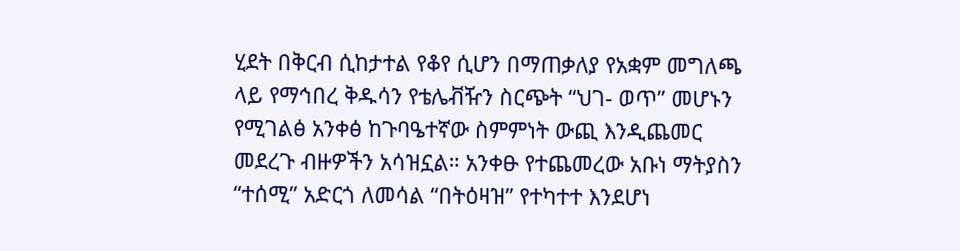ሂደት በቅርብ ሲከታተል የቆየ ሲሆን በማጠቃለያ የአቋም መግለጫ ላይ የማኅበረ ቅዱሳን የቴሌቭዥን ስርጭት “ህገ- ወጥ” መሆኑን የሚገልፅ አንቀፅ ከጉባዔተኛው ስምምነት ውጪ እንዲጨመር መደረጉ ብዙዎችን አሳዝኗል። አንቀፁ የተጨመረው አቡነ ማትያስን “ተሰሚ” አድርጎ ለመሳል “በትዕዛዝ” የተካተተ እንደሆነ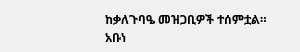ከቃለጉባዔ መዝጋቢዎች ተሰምቷል።
አቡነ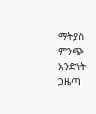ማትያስ
ምንጭ አንድነት ጋዜጣ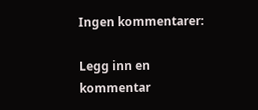Ingen kommentarer:

Legg inn en kommentar